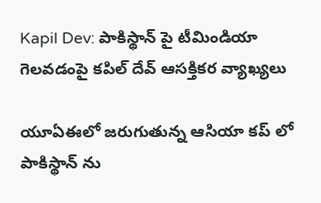Kapil Dev: పాకిస్థాన్ పై టీమిండియా గెలవడంపై కపిల్ దేవ్ ఆసక్తికర వ్యాఖ్యలు

యూఏఈలో జరుగుతున్న ఆసియా కప్ లో పాకిస్థాన్ ను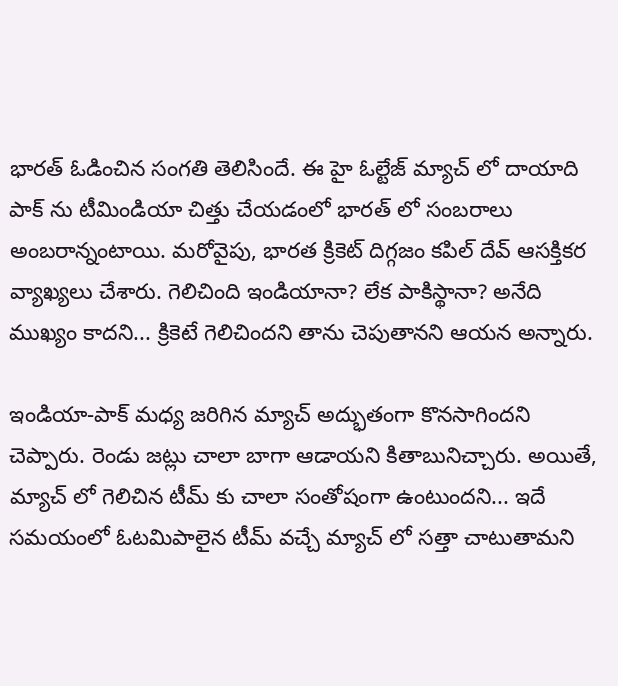భారత్ ఓడించిన సంగతి తెలిసిందే. ఈ హై ఓల్టేజ్ మ్యాచ్ లో దాయాది పాక్ ను టీమిండియా చిత్తు చేయడంలో భారత్ లో సంబరాలు అంబరాన్నంటాయి. మరోవైపు, భారత క్రికెట్ దిగ్గజం కపిల్ దేవ్ ఆసక్తికర వ్యాఖ్యలు చేశారు. గెలిచింది ఇండియానా? లేక పాకిస్థానా? అనేది ముఖ్యం కాదని... క్రికెటే గెలిచిందని తాను చెపుతానని ఆయన అన్నారు.

ఇండియా-పాక్ మధ్య జరిగిన మ్యాచ్ అద్భుతంగా కొనసాగిందని చెప్పారు. రెండు జట్లు చాలా బాగా ఆడాయని కితాబునిచ్చారు. అయితే, మ్యాచ్ లో గెలిచిన టీమ్ కు చాలా సంతోషంగా ఉంటుందని... ఇదే సమయంలో ఓటమిపాలైన టీమ్ వచ్చే మ్యాచ్ లో సత్తా చాటుతామని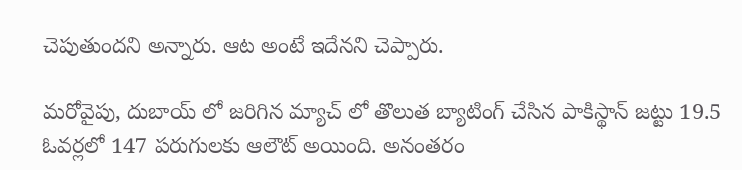చెపుతుందని అన్నారు. ఆట అంటే ఇదేనని చెప్పారు.

మరోవైపు, దుబాయ్ లో జరిగిన మ్యాచ్ లో తొలుత బ్యాటింగ్ చేసిన పాకిస్థాన్ జట్టు 19.5 ఓవర్లలో 147 పరుగులకు ఆలౌట్ అయింది. అనంతరం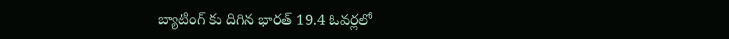బ్యాటింగ్ కు దిగిన భారత్ 19.4 ఓవర్లలో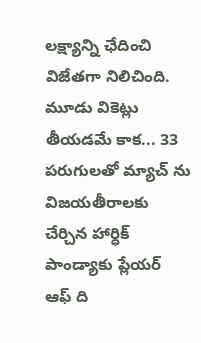లక్ష్యాన్ని ఛేదించి విజేతగా నిలిచింది. మూడు వికెట్లు తీయడమే కాక... 33 పరుగులతో మ్యాచ్ ను విజయతీరాలకు చేర్చిన హార్ధిక్ పాండ్యాకు ప్లేయర్ ఆఫ్ ది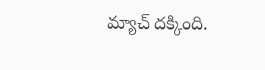మ్యాచ్ దక్కింది.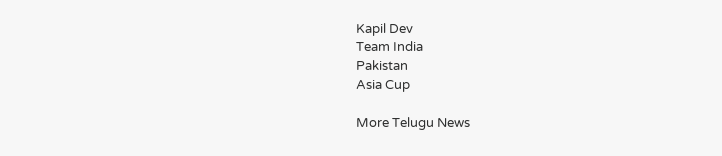Kapil Dev
Team India
Pakistan
Asia Cup

More Telugu News